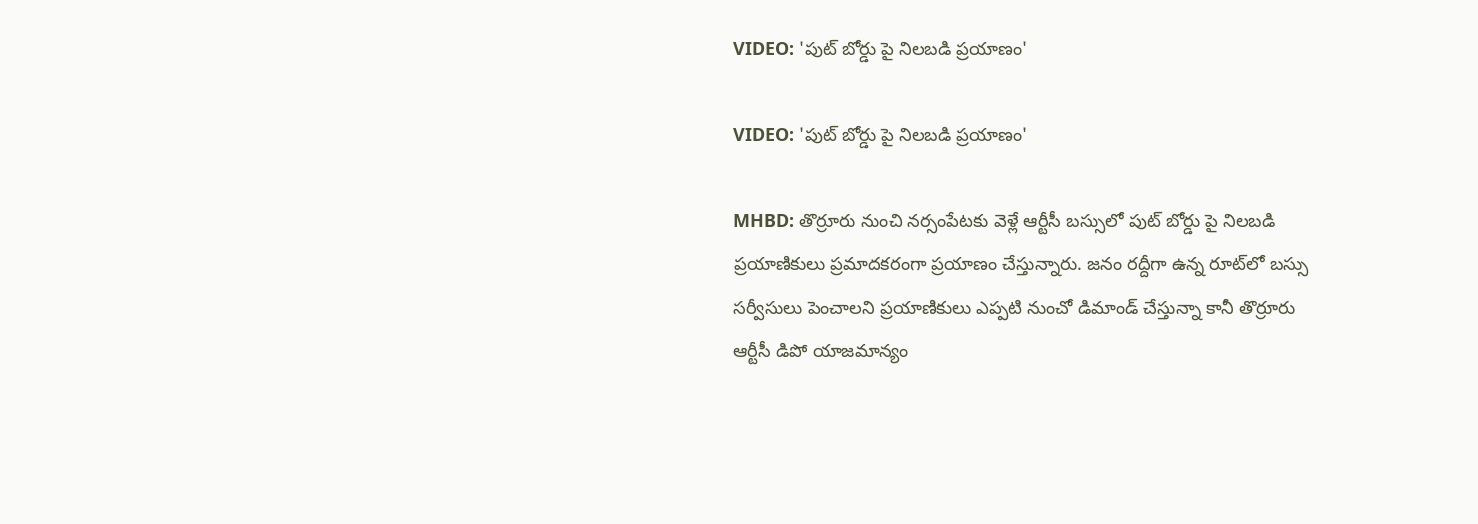VIDEO: 'పుట్ బోర్డు పై నిలబడి ప్రయాణం'

VIDEO: 'పుట్ బోర్డు పై నిలబడి ప్రయాణం'

MHBD: తొర్రూరు నుంచి నర్సంపేటకు వెళ్లే ఆర్టీసీ బస్సులో పుట్ బోర్డు పై నిలబడి ప్రయాణికులు ప్రమాదకరంగా ప్రయాణం చేస్తున్నారు. జనం రద్దీగా ఉన్న రూట్‌లో బస్సు సర్వీసులు పెంచాలని ప్రయాణికులు ఎప్పటి నుంచో డిమాండ్ చేస్తున్నా కానీ తొర్రూరు ఆర్టీసీ డిపో యాజమాన్యం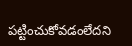పట్టించుకోవడంలేదని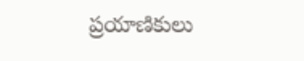ప్రయాణికులు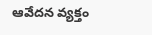ఆవేదన వ్యక్తం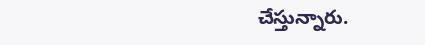చేస్తున్నారు.